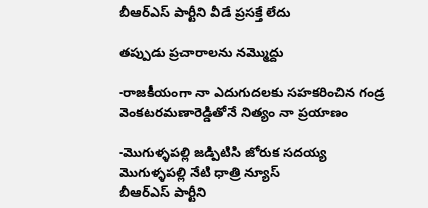బీఆర్ఎస్ పార్టీని వీడే ప్రసక్తే లేదు

తప్పుడు ప్రచారాలను నమ్మొద్దు

-రాజకీయంగా నా ఎదుగుదలకు సహకరించిన గండ్ర వెంకటరమణారెడ్డితోనే నిత్యం నా ప్రయాణం

-మొగుళ్ళపల్లి జడ్పిటిసి జోరుక సదయ్య
మొగుళ్ళపల్లి నేటి ధాత్రి న్యూస్
బీఆర్ఎస్ పార్టీని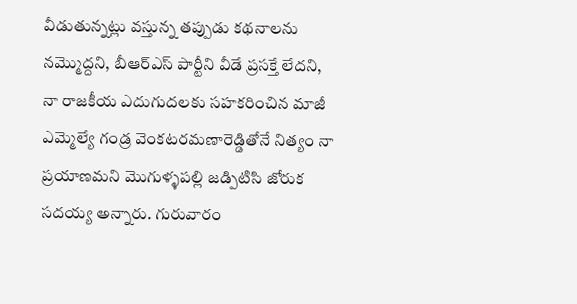వీడుతున్నట్లు వస్తున్న తప్పుడు కథనాలను నమ్మొద్దని, బీఆర్ఎస్ పార్టీని వీడే ప్రసక్తే లేదని, నా రాజకీయ ఎదుగుదలకు సహకరించిన మాజీ ఎమ్మెల్యే గండ్ర వెంకటరమణారెడ్డితోనే నిత్యం నా ప్రయాణమని మొగుళ్ళపల్లి జడ్పిటిసి జోరుక సదయ్య అన్నారు. గురువారం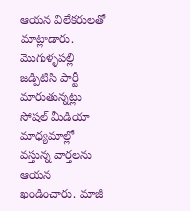ఆయన విలేకరులతో మాట్లాడారు. మొగుళ్ళపల్లి జడ్పిటిసి పార్టీ మారుతున్నట్లు సోషల్ మీడియా మాధ్యమాల్లో వస్తున్న వార్తలను ఆయన ఖండించారు. మాజీ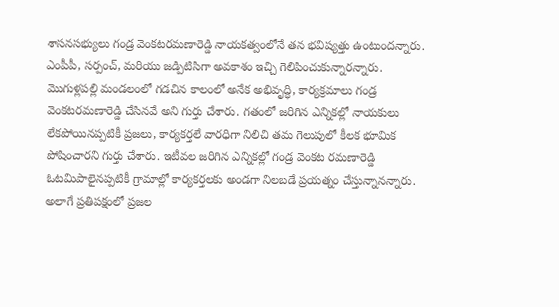శాసనసభ్యులు గండ్ర వెంకటరమణారెడ్డి నాయకత్వంలోనే తన భవిష్యత్తు ఉంటుందన్నారు. ఎంపీపీ, సర్పంచ్, మరియు జడ్పిటిసిగా అవకాశం ఇచ్చి గెలిపించుకున్నారన్నారు. మొగుళ్లపల్లి మండలంలో గడచిన కాలంలో అనేక అభివృద్ధి, కార్యక్రమాలు గండ్ర వెంకటరమణారెడ్డి చేసినవే అని గుర్తు చేశారు. గతంలో జరిగిన ఎన్నికల్లో నాయకులు లేకపోయినప్పటికీ ప్రజలు, కార్యకర్తలే వారధిగా నిలిచి తమ గెలుపులో కీలక భూమిక పోషించారని గుర్తు చేశారు. ఇటీవల జరిగిన ఎన్నికల్లో గండ్ర వెంకట రమణారెడ్డి ఓటమిపాలైనప్పటికీ గ్రామాల్లో కార్యకర్తలకు అండగా నిలబడే ప్రయత్నం చేస్తున్నానన్నారు. అలాగే ప్రతిపక్షంలో ప్రజల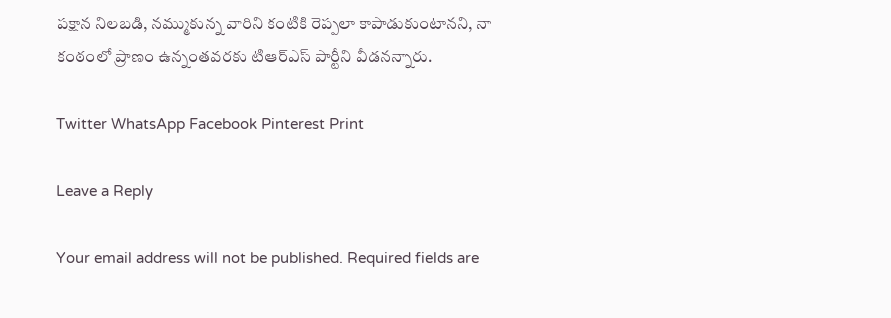పక్షాన నిలబడి, నమ్ముకున్న వారిని కంటికి రెప్పలా కాపాడుకుంటానని, నా కంఠంలో ప్రాణం ఉన్నంతవరకు టిఆర్ఎస్ పార్టీని వీడనన్నారు.

Twitter WhatsApp Facebook Pinterest Print

Leave a Reply

Your email address will not be published. Required fields are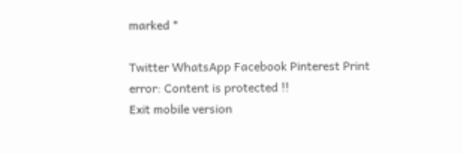marked *

Twitter WhatsApp Facebook Pinterest Print
error: Content is protected !!
Exit mobile version